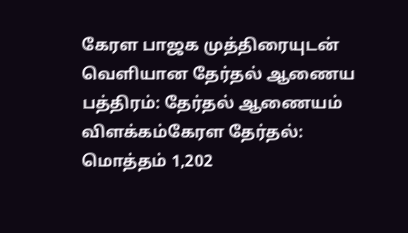கேரள பாஜக முத்திரையுடன் வெளியான தேர்தல் ஆணைய பத்திரம்: தேர்தல் ஆணையம் விளக்கம்கேரள தேர்தல்: மொத்தம் 1,202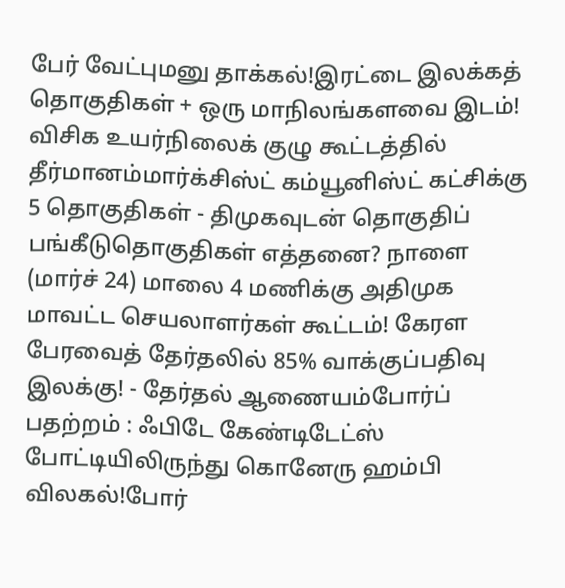பேர் வேட்புமனு தாக்கல்!இரட்டை இலக்கத் தொகுதிகள் + ஒரு மாநிலங்களவை இடம்! விசிக உயர்நிலைக் குழு கூட்டத்தில் தீர்மானம்மார்க்சிஸ்ட் கம்யூனிஸ்ட் கட்சிக்கு 5 தொகுதிகள் - திமுகவுடன் தொகுதிப் பங்கீடுதொகுதிகள் எத்தனை? நாளை (மார்ச் 24) மாலை 4 மணிக்கு அதிமுக மாவட்ட செயலாளர்கள் கூட்டம்! கேரள பேரவைத் தேர்தலில் 85% வாக்குப்பதிவு இலக்கு! - தேர்தல் ஆணையம்போர்ப் பதற்றம் : ஃபிடே கேண்டிடேட்ஸ் போட்டியிலிருந்து கொனேரு ஹம்பி விலகல்!போர்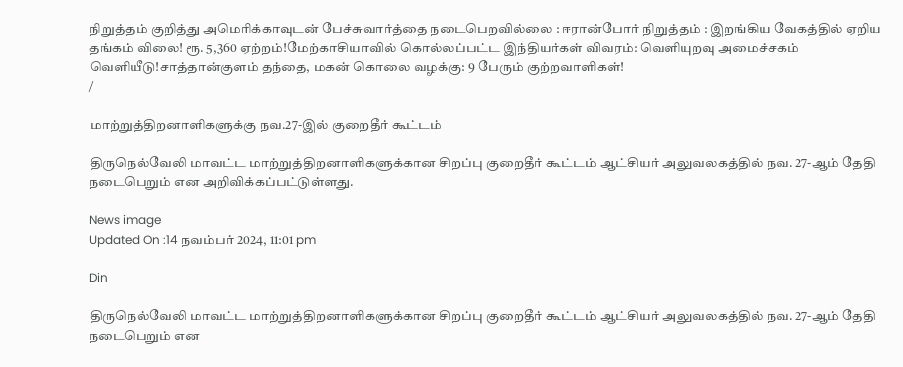நிறுத்தம் குறித்து அமெரிக்காவுடன் பேச்சுவார்த்தை நடைபெறவில்லை : ஈரான்போர் நிறுத்தம் : இறங்கிய வேகத்தில் ஏறிய தங்கம் விலை! ரூ. 5,360 ஏற்றம்!மேற்காசியாவில் கொல்லப்பட்ட இந்தியர்கள் விவரம்: வெளியுறவு அமைச்சகம் வெளியீடு!சாத்தான்குளம் தந்தை, மகன் கொலை வழக்கு: 9 பேரும் குற்றவாளிகள்!
/

மாற்றுத்திறனாளிகளுக்கு நவ.27-இல் குறைதீர் கூட்டம்

திருநெல்வேலி மாவட்ட மாற்றுத்திறனாளிகளுக்கான சிறப்பு குறைதீர் கூட்டம் ஆட்சியர் அலுவலகத்தில் நவ. 27-ஆம் தேதி நடைபெறும் என அறிவிக்கப்பட்டுள்ளது.

News image
Updated On :14 நவம்பர் 2024, 11:01 pm

Din

திருநெல்வேலி மாவட்ட மாற்றுத்திறனாளிகளுக்கான சிறப்பு குறைதீர் கூட்டம் ஆட்சியர் அலுவலகத்தில் நவ. 27-ஆம் தேதி நடைபெறும் என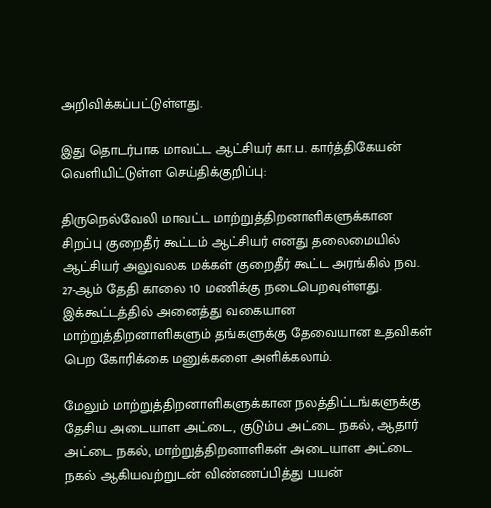அறிவிக்கப்பட்டுள்ளது.

இது தொடர்பாக மாவட்ட ஆட்சியர் கா.ப. கார்த்திகேயன் வெளியிட்டுள்ள செய்திக்குறிப்பு:

திருநெல்வேலி மாவட்ட மாற்றுத்திறனாளிகளுக்கான சிறப்பு குறைதீர் கூட்டம் ஆட்சியர் எனது தலைமையில் ஆட்சியர் அலுவலக மக்கள் குறைதீர் கூட்ட அரங்கில் நவ. 27-ஆம் தேதி காலை 10 மணிக்கு நடைபெறவுள்ளது. இக்கூட்டத்தில் அனைத்து வகையான மாற்றுத்திறனாளிகளும் தங்களுக்கு தேவையான உதவிகள் பெற கோரிக்கை மனுக்களை அளிக்கலாம்.

மேலும் மாற்றுத்திறனாளிகளுக்கான நலத்திட்டங்களுக்கு தேசிய அடையாள அட்டை, குடும்ப அட்டை நகல், ஆதார் அட்டை நகல், மாற்றுத்திறனாளிகள் அடையாள அட்டை நகல் ஆகியவற்றுடன் விண்ணப்பித்து பயன்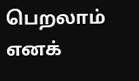பெறலாம் எனக்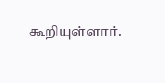கூறியுள்ளார்.